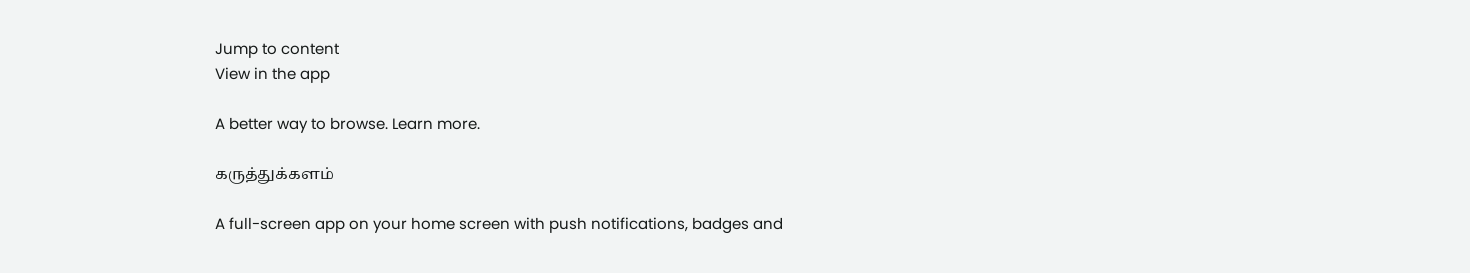Jump to content
View in the app

A better way to browse. Learn more.

கருத்துக்களம்

A full-screen app on your home screen with push notifications, badges and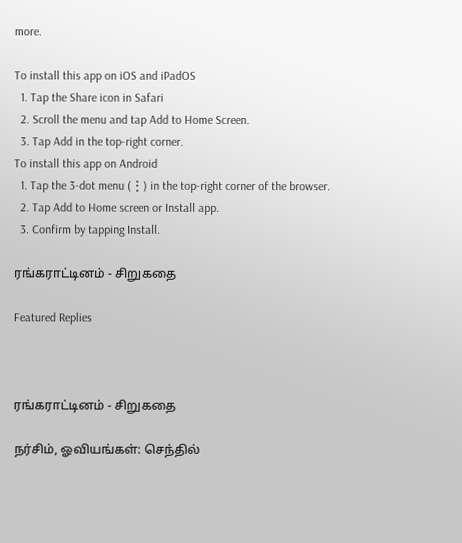more.

To install this app on iOS and iPadOS
  1. Tap the Share icon in Safari
  2. Scroll the menu and tap Add to Home Screen.
  3. Tap Add in the top-right corner.
To install this app on Android
  1. Tap the 3-dot menu (⋮) in the top-right corner of the browser.
  2. Tap Add to Home screen or Install app.
  3. Confirm by tapping Install.

ரங்கராட்டினம் - சிறுகதை

Featured Replies



ரங்கராட்டினம் - சிறுகதை

நர்சிம், ஓவியங்கள்: செந்தில்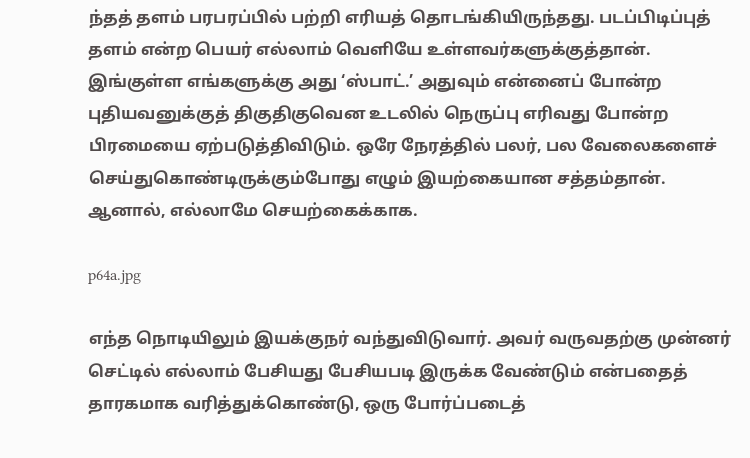ந்தத் தளம் பரபரப்பில் பற்றி எரியத் தொடங்கியிருந்தது. படப்பிடிப்புத் தளம் என்ற பெயர் எல்லாம் வெளியே உள்ளவர்களுக்குத்தான். இங்குள்ள எங்களுக்கு அது ‘ஸ்பாட்.’ அதுவும் என்னைப் போன்ற புதியவனுக்குத் திகுதிகுவென உடலில் நெருப்பு எரிவது போன்ற பிரமையை ஏற்படுத்திவிடும். ஒரே நேரத்தில் பலர், பல வேலைகளைச் செய்துகொண்டிருக்கும்போது எழும் இயற்கையான சத்தம்தான். ஆனால், எல்லாமே செயற்கைக்காக.

p64a.jpg

எந்த நொடியிலும் இயக்குநர் வந்துவிடுவார். அவர் வருவதற்கு முன்னர் செட்டில் எல்லாம் பேசியது பேசியபடி இருக்க வேண்டும் என்பதைத் தாரகமாக வரித்துக்கொண்டு, ஒரு போர்ப்படைத்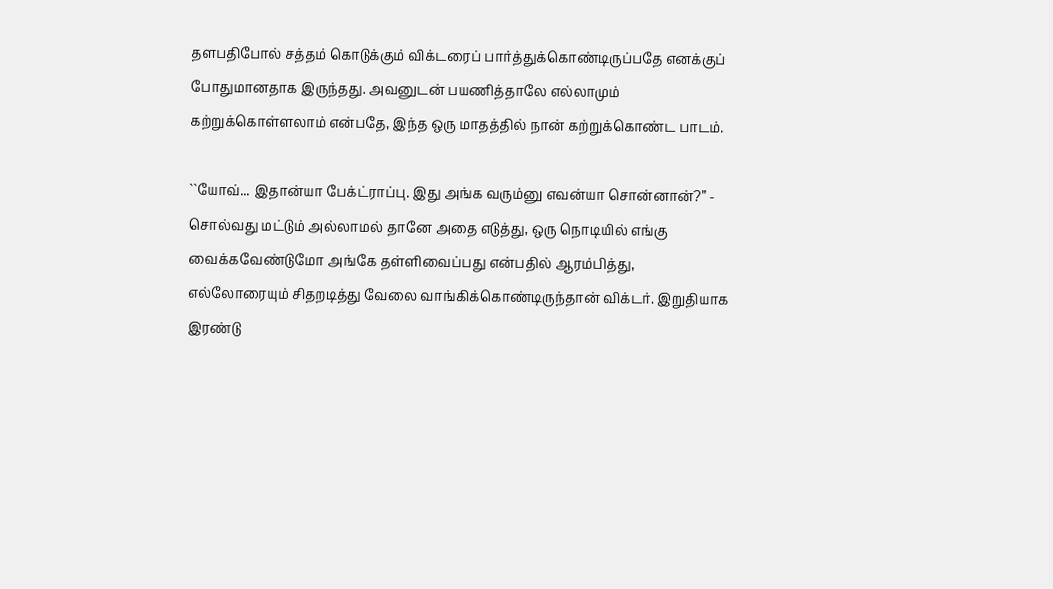தளபதிபோல் சத்தம் கொடுக்கும் விக்டரைப் பார்த்துக்கொண்டிருப்பதே எனக்குப் போதுமானதாக இருந்தது. அவனுடன் பயணித்தாலே எல்லாமும் கற்றுக்கொள்ளலாம் என்பதே, இந்த ஒரு மாதத்தில் நான் கற்றுக்கொண்ட பாடம்.

``யோவ்... இதான்யா பேக்ட்ராப்பு. இது அங்க வரும்னு எவன்யா சொன்னான்?” - சொல்வது மட்டும் அல்லாமல் தானே அதை எடுத்து, ஒரு நொடியில் எங்கு வைக்கவேண்டுமோ அங்கே தள்ளிவைப்பது என்பதில் ஆரம்பித்து, எல்லோரையும் சிதறடித்து வேலை வாங்கிக்கொண்டிருந்தான் விக்டர். இறுதியாக இரண்டு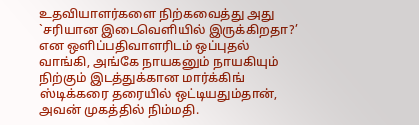உதவியாளர்களை நிற்கவைத்து அது `சரியான இடைவெளியில் இருக்கிறதா?’ என ஒளிப்பதிவாளரிடம் ஒப்புதல் வாங்கி, அங்கே நாயகனும் நாயகியும் நிற்கும் இடத்துக்கான மார்க்கிங் ஸ்டிக்கரை தரையில் ஒட்டியதும்தான், அவன் முகத்தில் நிம்மதி.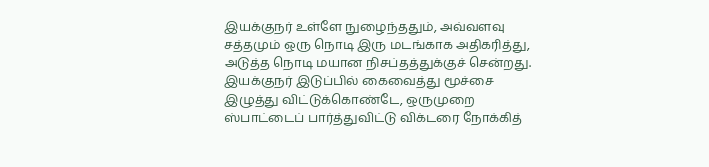இயக்குநர் உள்ளே நுழைந்ததும், அவ்வளவு சத்தமும் ஒரு நொடி இரு மடங்காக அதிகரித்து, அடுத்த நொடி மயான நிசப்தத்துக்குச் சென்றது. இயக்குநர் இடுப்பில் கைவைத்து மூச்சை இழுத்து விட்டுக்கொண்டே, ஒருமுறை ஸ்பாட்டைப் பார்த்துவிட்டு விக்டரை நோக்கித்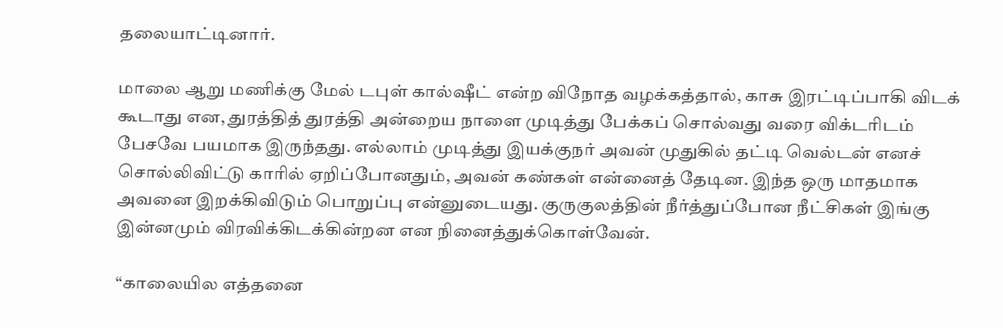தலையாட்டினார்.

மாலை ஆறு மணிக்கு மேல் டபுள் கால்ஷீட் என்ற விநோத வழக்கத்தால், காசு இரட்டிப்பாகி விடக் கூடாது என, துரத்தித் துரத்தி அன்றைய நாளை முடித்து பேக்கப் சொல்வது வரை விக்டரிடம் பேசவே பயமாக இருந்தது. எல்லாம் முடித்து இயக்குநர் அவன் முதுகில் தட்டி வெல்டன் எனச் சொல்லிவிட்டு காரில் ஏறிப்போனதும், அவன் கண்கள் என்னைத் தேடின. இந்த ஒரு மாதமாக அவனை இறக்கிவிடும் பொறுப்பு என்னுடையது. குருகுலத்தின் நீர்த்துப்போன நீட்சிகள் இங்கு இன்னமும் விரவிக்கிடக்கின்றன என நினைத்துக்கொள்வேன்.

“காலையில எத்தனை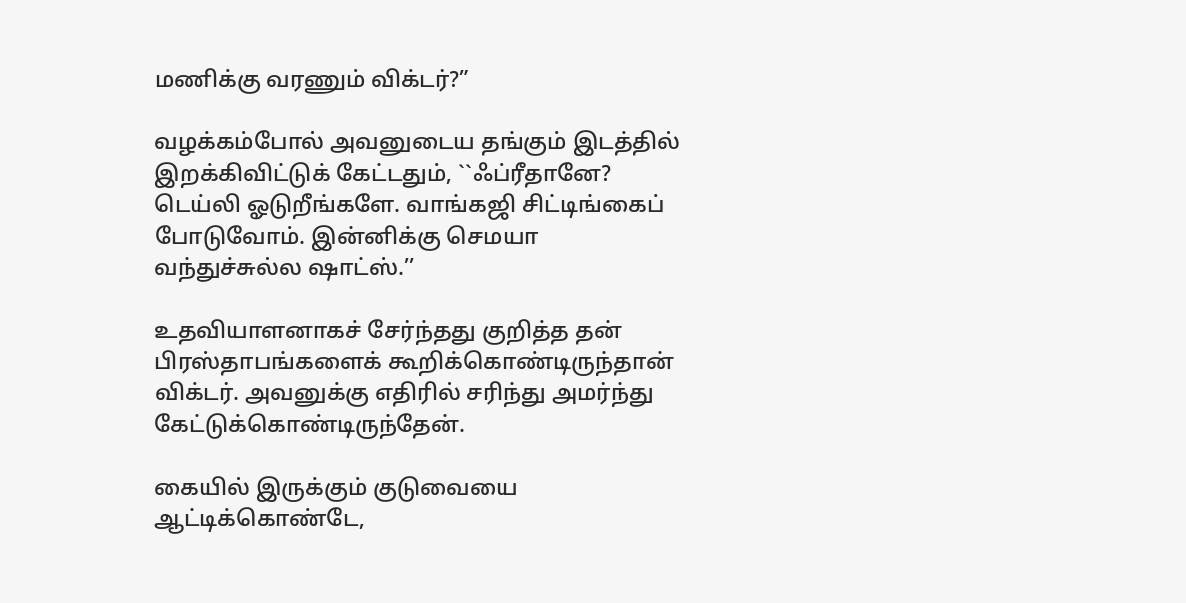மணிக்கு வரணும் விக்டர்?”

வழக்கம்போல் அவனுடைய தங்கும் இடத்தில் இறக்கிவிட்டுக் கேட்டதும், ``ஃப்ரீதானே? டெய்லி ஓடுறீங்களே. வாங்கஜி சிட்டிங்கைப் போடுவோம். இன்னிக்கு செமயா வந்துச்சுல்ல ஷாட்ஸ்.’’

உதவியாளனாகச் சேர்ந்தது குறித்த தன் பிரஸ்தாபங்களைக் கூறிக்கொண்டிருந்தான் விக்டர். அவனுக்கு எதிரில் சரிந்து அமர்ந்து கேட்டுக்கொண்டிருந்தேன்.

கையில் இருக்கும் குடுவையை ஆட்டிக்கொண்டே,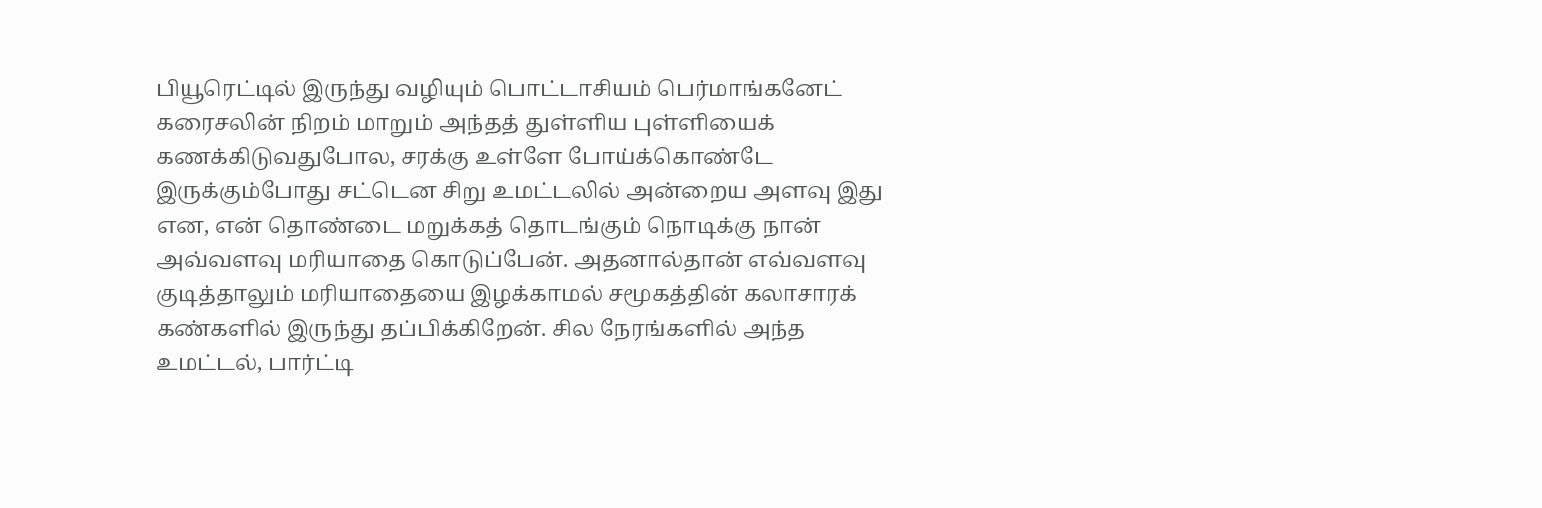பியூரெட்டில் இருந்து வழியும் பொட்டாசியம் பெர்மாங்கனேட் கரைசலின் நிறம் மாறும் அந்தத் துள்ளிய புள்ளியைக் கணக்கிடுவதுபோல, சரக்கு உள்ளே போய்க்கொண்டே இருக்கும்போது சட்டென சிறு உமட்டலில் அன்றைய அளவு இது என, என் தொண்டை மறுக்கத் தொடங்கும் நொடிக்கு நான் அவ்வளவு மரியாதை கொடுப்பேன். அதனால்தான் எவ்வளவு குடித்தாலும் மரியாதையை இழக்காமல் சமூகத்தின் கலாசாரக் கண்களில் இருந்து தப்பிக்கிறேன். சில நேரங்களில் அந்த உமட்டல், பார்ட்டி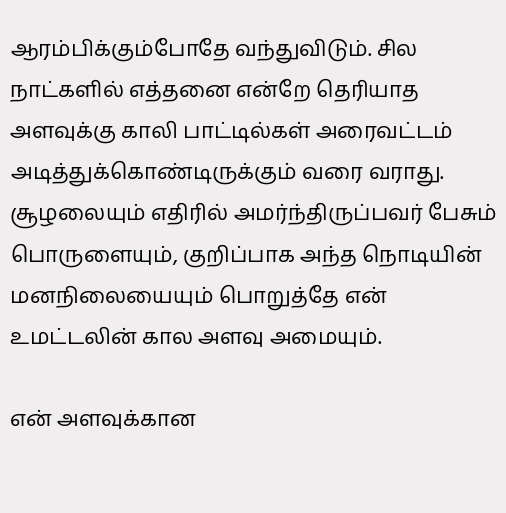ஆரம்பிக்கும்போதே வந்துவிடும். சில நாட்களில் எத்தனை என்றே தெரியாத அளவுக்கு காலி பாட்டில்கள் அரைவட்டம் அடித்துக்கொண்டிருக்கும் வரை வராது. சூழலையும் எதிரில் அமர்ந்திருப்பவர் பேசும் பொருளையும், குறிப்பாக அந்த நொடியின் மனநிலையையும் பொறுத்தே என் உமட்டலின் கால அளவு அமையும்.

என் அளவுக்கான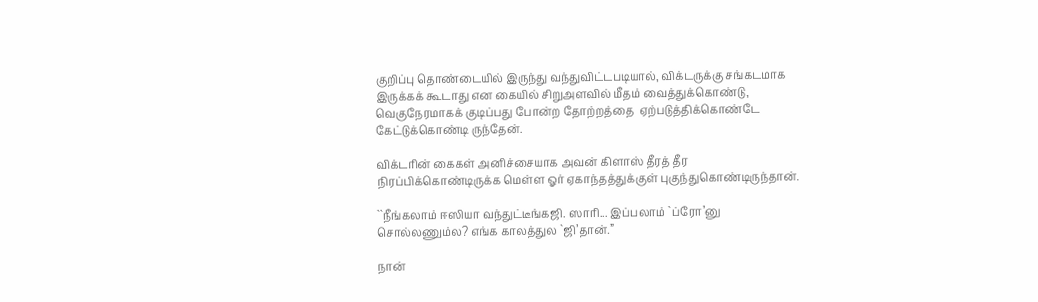குறிப்பு தொண்டையில் இருந்து வந்துவிட்டபடியால், விக்டருக்கு சங்கடமாக இருக்கக் கூடாது என கையில் சிறுஅளவில் மீதம் வைத்துக்கொண்டு, வெகுநேரமாகக் குடிப்பது போன்ற தோற்றத்தை  ஏற்படுத்திக்கொண்டே கேட்டுக்கொண்டி ருந்தேன்.

விக்டரின் கைகள் அனிச்சையாக அவன் கிளாஸ் தீரத் தீர நிரப்பிக்கொண்டிருக்க மெள்ள ஓர் ஏகாந்தத்துக்குள் புகுந்துகொண்டிருந்தான்.

``நீங்கலாம் ஈஸியா வந்துட்டீங்கஜி. ஸாரி... இப்பலாம் `ப்ரோ’னு சொல்லணும்ல? எங்க காலத்துல `ஜி’தான்.”

நான்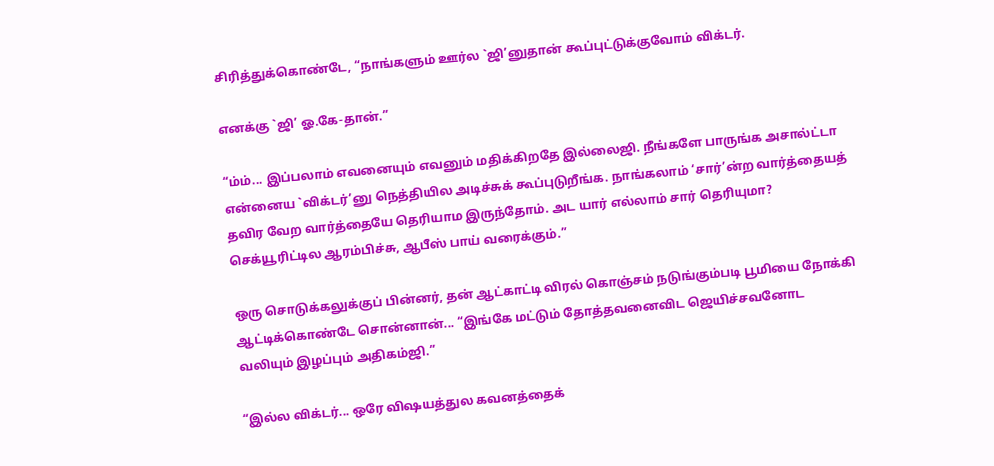சிரித்துக்கொண்டே, “நாங்களும் ஊர்ல `ஜி’னுதான் கூப்புட்டுக்குவோம் விக்டர்.

எனக்கு `ஜி’ ஓ.கே-தான்.”

“ம்ம்... இப்பலாம் எவனையும் எவனும் மதிக்கிறதே இல்லைஜி. நீங்களே பாருங்க அசால்ட்டா என்னைய `விக்டர்’னு நெத்தியில அடிச்சுக் கூப்புடுறீங்க. நாங்கலாம் ‘சார்’ன்ற வார்த்தையத் தவிர வேற வார்த்தையே தெரியாம இருந்தோம். அட யார் எல்லாம் சார் தெரியுமா? செக்யூரிட்டில ஆரம்பிச்சு, ஆபீஸ் பாய் வரைக்கும்.”

ஒரு சொடுக்கலுக்குப் பின்னர், தன் ஆட்காட்டி விரல் கொஞ்சம் நடுங்கும்படி பூமியை நோக்கி ஆட்டிக்கொண்டே சொன்னான்... “இங்கே மட்டும் தோத்தவனைவிட ஜெயிச்சவனோட வலியும் இழப்பும் அதிகம்ஜி.”

“இல்ல விக்டர்... ஒரே விஷயத்துல கவனத்தைக்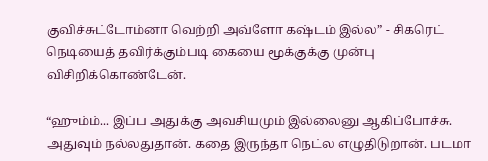குவிச்சுட்டோம்னா வெற்றி அவ்ளோ கஷ்டம் இல்ல” - சிகரெட் நெடியைத் தவிர்க்கும்படி கையை மூக்குக்கு முன்பு விசிறிக்கொண்டேன்.

“ஹும்ம்... இப்ப அதுக்கு அவசியமும் இல்லைனு ஆகிப்போச்சு. அதுவும் நல்லதுதான். கதை இருந்தா நெட்ல எழுதிடுறான். படமா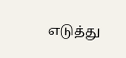எடுத்து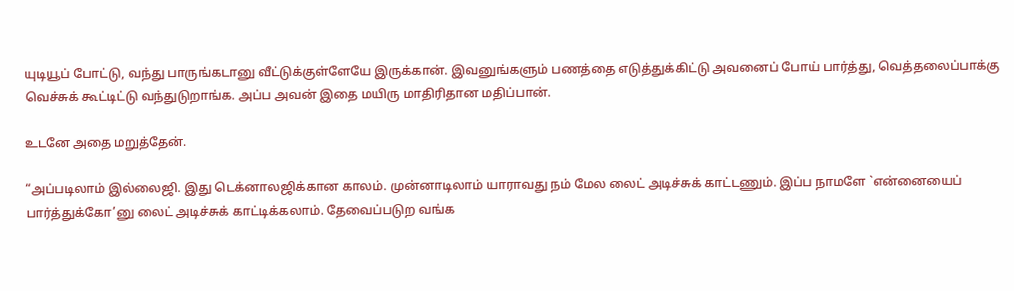யுடியூப் போட்டு, வந்து பாருங்கடானு வீட்டுக்குள்ளேயே இருக்கான். இவனுங்களும் பணத்தை எடுத்துக்கிட்டு அவனைப் போய் பார்த்து, வெத்தலைப்பாக்கு வெச்சுக் கூட்டிட்டு வந்துடுறாங்க. அப்ப அவன் இதை மயிரு மாதிரிதான மதிப்பான்.

உடனே அதை மறுத்தேன்.

“அப்படிலாம் இல்லைஜி. இது டெக்னாலஜிக்கான காலம். முன்னாடிலாம் யாராவது நம் மேல லைட் அடிச்சுக் காட்டணும். இப்ப நாமளே `என்னையைப் பார்த்துக்கோ’னு லைட் அடிச்சுக் காட்டிக்கலாம். தேவைப்படுற வங்க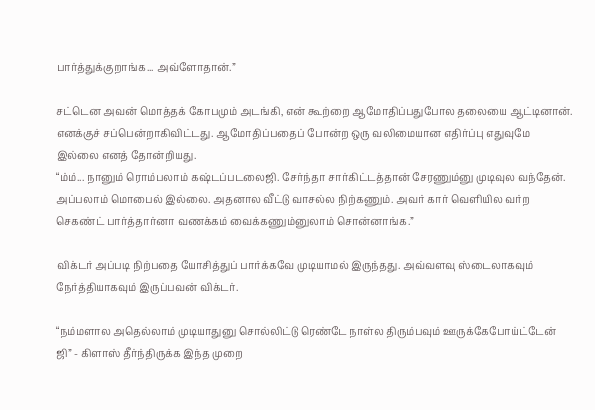பார்த்துக்குறாங்க... அவ்ளோதான்.”

சட்டென அவன் மொத்தக் கோபமும் அடங்கி, என் கூற்றை ஆமோதிப்பதுபோல தலையை ஆட்டினான். எனக்குச் சப்பென்றாகிவிட்டது. ஆமோதிப்பதைப் போன்ற ஒரு வலிமையான எதிர்ப்பு எதுவுமே இல்லை எனத் தோன்றியது.
“ம்ம்... நானும் ரொம்பலாம் கஷ்டப்படலைஜி. சேர்ந்தா சார்கிட்டத்தான் சேரணும்னு முடிவுல வந்தேன். அப்பலாம் மொபைல் இல்லை. அதனால வீட்டு வாசல்ல நிற்கணும். அவர் கார் வெளியில வர்ற செகண்ட் பார்த்தார்னா வணக்கம் வைக்கணும்னுலாம் சொன்னாங்க.”

விக்டர் அப்படி நிற்பதை யோசித்துப் பார்க்கவே முடியாமல் இருந்தது. அவ்வளவு ஸ்டைலாகவும் நேர்த்தியாகவும் இருப்பவன் விக்டர்.

“நம்மளால அதெல்லாம் முடியாதுனு சொல்லிட்டு ரெண்டே நாள்ல திரும்பவும் ஊருக்கேபோய்ட்டேன் ஜி” - கிளாஸ் தீர்ந்திருக்க இந்த முறை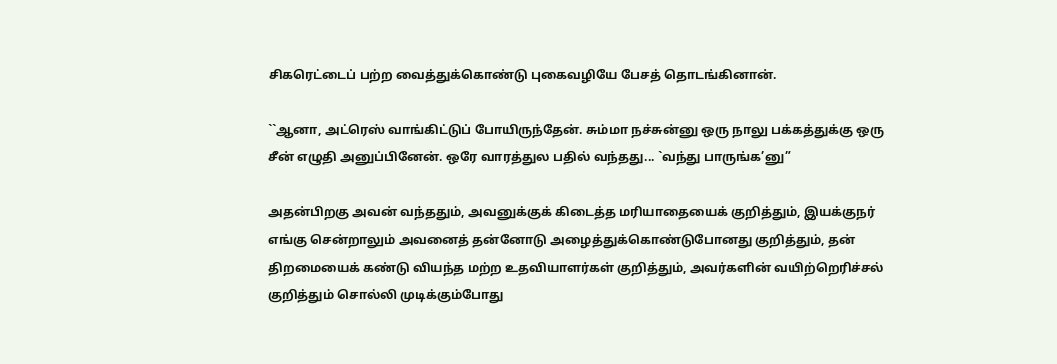சிகரெட்டைப் பற்ற வைத்துக்கொண்டு புகைவழியே பேசத் தொடங்கினான்.

``ஆனா, அட்ரெஸ் வாங்கிட்டுப் போயிருந்தேன். சும்மா நச்சுன்னு ஒரு நாலு பக்கத்துக்கு ஒரு சீன் எழுதி அனுப்பினேன். ஒரே வாரத்துல பதில் வந்தது... `வந்து பாருங்க’னு”

அதன்பிறகு அவன் வந்ததும், அவனுக்குக் கிடைத்த மரியாதையைக் குறித்தும், இயக்குநர் எங்கு சென்றாலும் அவனைத் தன்னோடு அழைத்துக்கொண்டுபோனது குறித்தும், தன் திறமையைக் கண்டு வியந்த மற்ற உதவியாளர்கள் குறித்தும், அவர்களின் வயிற்றெரிச்சல் குறித்தும் சொல்லி முடிக்கும்போது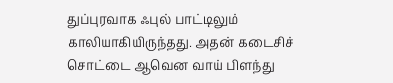துப்புரவாக ஃபுல் பாட்டிலும் காலியாகியிருந்தது. அதன் கடைசிச் சொட்டை ஆவென வாய் பிளந்து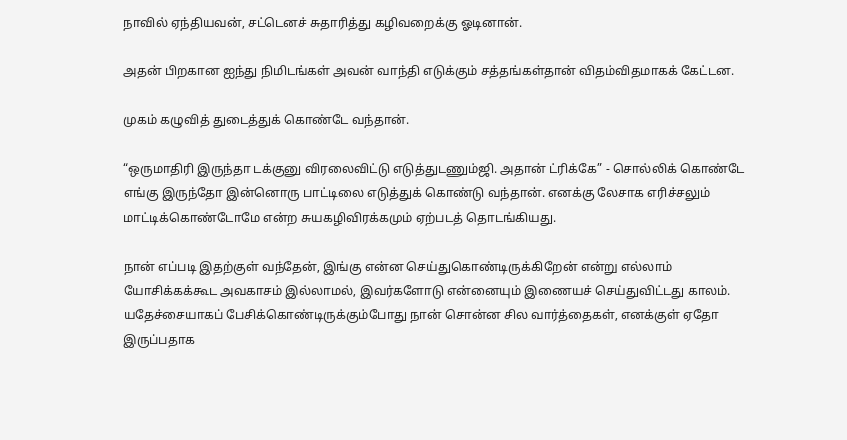நாவில் ஏந்தியவன், சட்டெனச் சுதாரித்து கழிவறைக்கு ஓடினான்.

அதன் பிறகான ஐந்து நிமிடங்கள் அவன் வாந்தி எடுக்கும் சத்தங்கள்தான் விதம்விதமாகக் கேட்டன.

முகம் கழுவித் துடைத்துக் கொண்டே வந்தான்.

“ஒருமாதிரி இருந்தா டக்குனு விரலைவிட்டு எடுத்துடணும்ஜி. அதான் ட்ரிக்கே” - சொல்லிக் கொண்டே எங்கு இருந்தோ இன்னொரு பாட்டிலை எடுத்துக் கொண்டு வந்தான். எனக்கு லேசாக எரிச்சலும் மாட்டிக்கொண்டோமே என்ற சுயகழிவிரக்கமும் ஏற்படத் தொடங்கியது.

நான் எப்படி இதற்குள் வந்தேன், இங்கு என்ன செய்துகொண்டிருக்கிறேன் என்று எல்லாம் யோசிக்கக்கூட அவகாசம் இல்லாமல், இவர்களோடு என்னையும் இணையச் செய்துவிட்டது காலம். யதேச்சையாகப் பேசிக்கொண்டிருக்கும்போது நான் சொன்ன சில வார்த்தைகள், எனக்குள் ஏதோ இருப்பதாக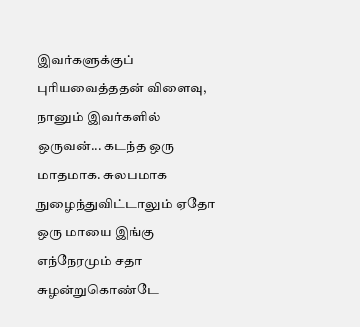இவர்களுக்குப் புரியவைத்ததன் விளைவு, நானும் இவர்களில் ஒருவன்... கடந்த ஒரு மாதமாக. சுலபமாக நுழைந்துவிட்டாலும் ஏதோ ஒரு மாயை இங்கு எந்நேரமும் சதா சுழன்றுகொண்டே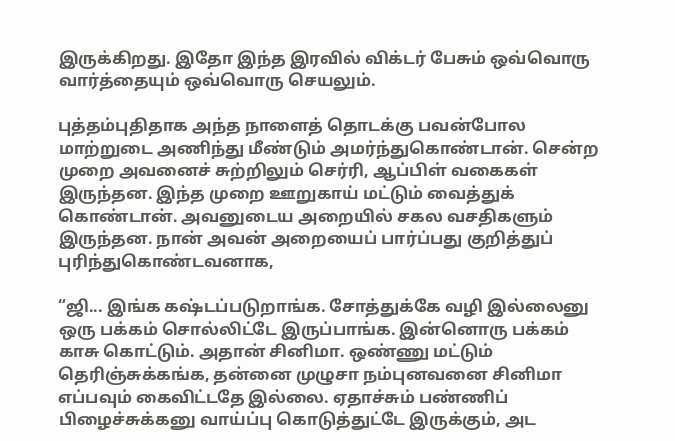இருக்கிறது. இதோ இந்த இரவில் விக்டர் பேசும் ஒவ்வொரு வார்த்தையும் ஒவ்வொரு செயலும்.

புத்தம்புதிதாக அந்த நாளைத் தொடக்கு பவன்போல மாற்றுடை அணிந்து மீண்டும் அமர்ந்துகொண்டான். சென்ற முறை அவனைச் சுற்றிலும் செர்ரி, ஆப்பிள் வகைகள் இருந்தன. இந்த முறை ஊறுகாய் மட்டும் வைத்துக் கொண்டான். அவனுடைய அறையில் சகல வசதிகளும் இருந்தன. நான் அவன் அறையைப் பார்ப்பது குறித்துப் புரிந்துகொண்டவனாக,

“ஜி... இங்க கஷ்டப்படுறாங்க. சோத்துக்கே வழி இல்லைனு ஒரு பக்கம் சொல்லிட்டே இருப்பாங்க. இன்னொரு பக்கம் காசு கொட்டும். அதான் சினிமா. ஒண்ணு மட்டும் தெரிஞ்சுக்கங்க, தன்னை முழுசா நம்புனவனை சினிமா எப்பவும் கைவிட்டதே இல்லை. ஏதாச்சும் பண்ணிப் பிழைச்சுக்கனு வாய்ப்பு கொடுத்துட்டே இருக்கும், அட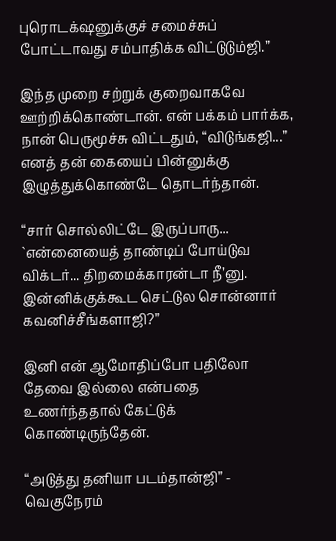புரொடக்‌ஷனுக்குச் சமைச்சுப் போட்டாவது சம்பாதிக்க விட்டுடும்ஜி.”

இந்த முறை சற்றுக் குறைவாகவே ஊற்றிக்கொண்டான். என் பக்கம் பார்க்க, நான் பெருமூச்சு விட்டதும், “விடுங்கஜி...” எனத் தன் கையைப் பின்னுக்கு இழுத்துக்கொண்டே தொடர்ந்தான்.

“சார் சொல்லிட்டே இருப்பாரு... `என்னையைத் தாண்டிப் போய்டுவ விக்டர்... திறமைக்காரன்டா நீ’னு. இன்னிக்குக்கூட செட்டுல சொன்னார் கவனிச்சீங்களாஜி?”

இனி என் ஆமோதிப்போ பதிலோ தேவை இல்லை என்பதை உணர்ந்ததால் கேட்டுக் கொண்டிருந்தேன்.

“அடுத்து தனியா படம்தான்ஜி” - வெகுநேரம்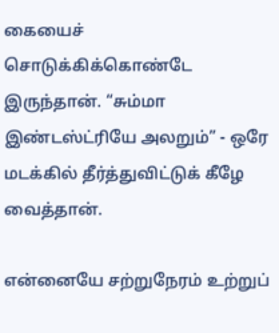கையைச் சொடுக்கிக்கொண்டே இருந்தான். “சும்மா இண்டஸ்ட்ரியே அலறும்” - ஒரே மடக்கில் தீர்த்துவிட்டுக் கீழே வைத்தான்.

என்னையே சற்றுநேரம் உற்றுப்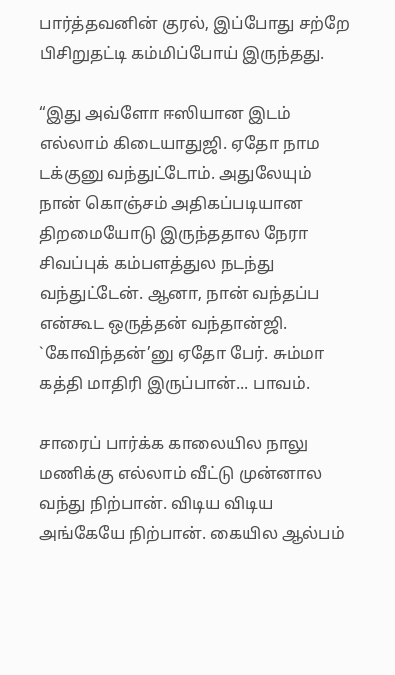பார்த்தவனின் குரல், இப்போது சற்றே பிசிறுதட்டி கம்மிப்போய் இருந்தது.

“இது அவ்ளோ ஈஸியான இடம் எல்லாம் கிடையாதுஜி. ஏதோ நாம டக்குனு வந்துட்டோம். அதுலேயும் நான் கொஞ்சம் அதிகப்படியான திறமையோடு இருந்ததால நேரா சிவப்புக் கம்பளத்துல நடந்து வந்துட்டேன். ஆனா, நான் வந்தப்ப என்கூட ஒருத்தன் வந்தான்ஜி. `கோவிந்தன்’னு ஏதோ பேர். சும்மா கத்தி மாதிரி இருப்பான்... பாவம்.

சாரைப் பார்க்க காலையில நாலு மணிக்கு எல்லாம் வீட்டு முன்னால வந்து நிற்பான். விடிய விடிய அங்கேயே நிற்பான். கையில ஆல்பம்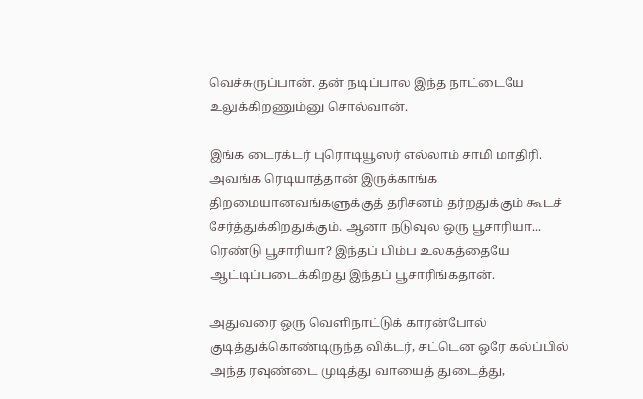வெச்சுருப்பான். தன் நடிப்பால இந்த நாட்டையே உலுக்கிறணும்னு சொல்வான்.

இங்க டைரக்டர் புரொடியூஸர் எல்லாம் சாமி மாதிரி. அவங்க ரெடியாத்தான் இருக்காங்க திறமையானவங்களுக்குத் தரிசனம் தர்றதுக்கும் கூடச் சேர்த்துக்கிறதுக்கும். ஆனா நடுவுல ஒரு பூசாரியா... ரெண்டு பூசாரியா? இந்தப் பிம்ப உலகத்தையே ஆட்டிப்படைக்கிறது இந்தப் பூசாரிங்கதான்.

அதுவரை ஒரு வெளிநாட்டுக் காரன்போல் குடித்துக்கொண்டிருந்த விக்டர், சட்டென ஒரே கல்ப்பில் அந்த ரவுண்டை முடித்து வாயைத் துடைத்து,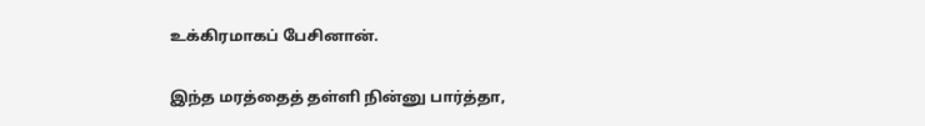உக்கிரமாகப் பேசினான்.

இந்த மரத்தைத் தள்ளி நின்னு பார்த்தா,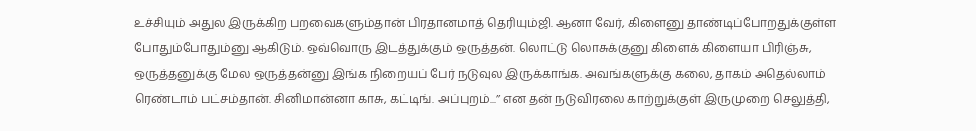உச்சியும் அதுல இருக்கிற பறவைகளும்தான் பிரதானமாத் தெரியும்ஜி. ஆனா வேர், கிளைனு தாண்டிப்போறதுக்குள்ள போதும்போதும்னு ஆகிடும். ஒவ்வொரு இடத்துக்கும் ஒருத்தன். லொட்டு லொசுக்குனு கிளைக் கிளையா பிரிஞ்சு, ஒருத்தனுக்கு மேல ஒருத்தன்னு இங்க நிறையப் பேர் நடுவுல இருக்காங்க. அவங்களுக்கு கலை, தாகம் அதெல்லாம் ரெண்டாம் பட்சம்தான். சினிமான்னா காசு, கட்டிங். அப்புறம்...’’ என தன் நடுவிரலை காற்றுக்குள் இருமுறை செலுத்தி,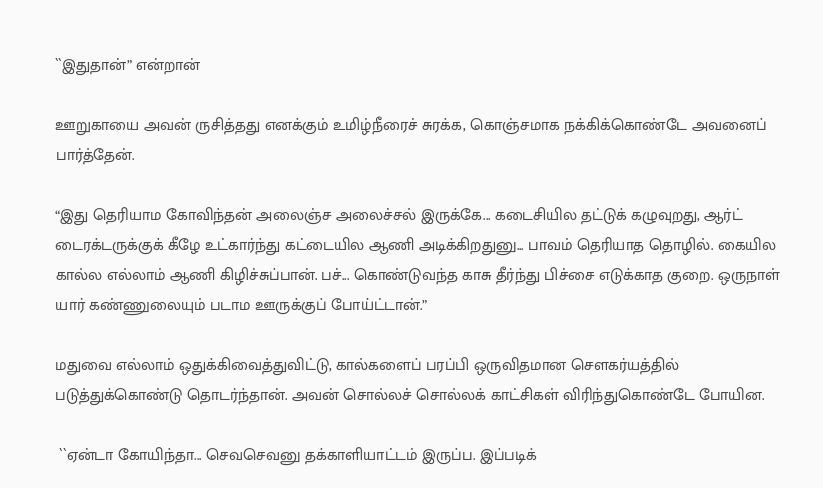``இதுதான்” என்றான்

ஊறுகாயை அவன் ருசித்தது எனக்கும் உமிழ்நீரைச் சுரக்க, கொஞ்சமாக நக்கிக்கொண்டே அவனைப் பார்த்தேன்.

“இது தெரியாம கோவிந்தன் அலைஞ்ச அலைச்சல் இருக்கே... கடைசியில தட்டுக் கழுவுறது, ஆர்ட் டைரக்டருக்குக் கீழே உட்கார்ந்து கட்டையில ஆணி அடிக்கிறதுனு... பாவம் தெரியாத தொழில். கையில கால்ல எல்லாம் ஆணி கிழிச்சுப்பான். பச்... கொண்டுவந்த காசு தீர்ந்து பிச்சை எடுக்காத குறை. ஒருநாள் யார் கண்ணுலையும் படாம ஊருக்குப் போய்ட்டான்.”

மதுவை எல்லாம் ஒதுக்கிவைத்துவிட்டு, கால்களைப் பரப்பி ஒருவிதமான செளகர்யத்தில் படுத்துக்கொண்டு தொடர்ந்தான். அவன் சொல்லச் சொல்லக் காட்சிகள் விரிந்துகொண்டே போயின.

 ``ஏன்டா கோயிந்தா... செவசெவனு தக்காளியாட்டம் இருப்ப. இப்படிக்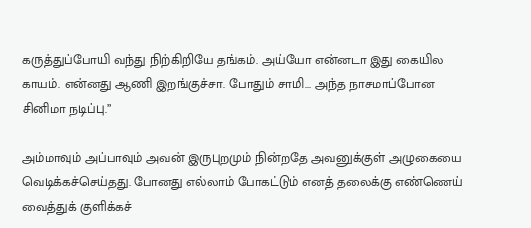கருத்துப்போயி வந்து நிற்கிறியே தங்கம். அய்யோ என்னடா இது கையில காயம். என்னது ஆணி இறங்குச்சா. போதும் சாமி... அந்த நாசமாப்போன சினிமா நடிப்பு.”

அம்மாவும் அப்பாவும் அவன் இருபுறமும் நின்றதே அவனுக்குள் அழுகையை வெடிக்கச்செய்தது. போனது எல்லாம் போகட்டும் எனத் தலைக்கு எண்ணெய் வைத்துக் குளிக்கச்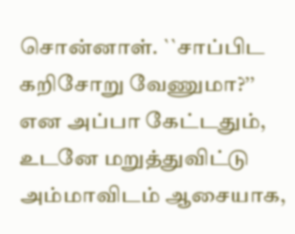சொன்னாள். ``சாப்பிட கறிசோறு வேணுமா?’’ என அப்பா கேட்டதும், உடனே மறுத்துவிட்டு அம்மாவிடம் ஆசையாக,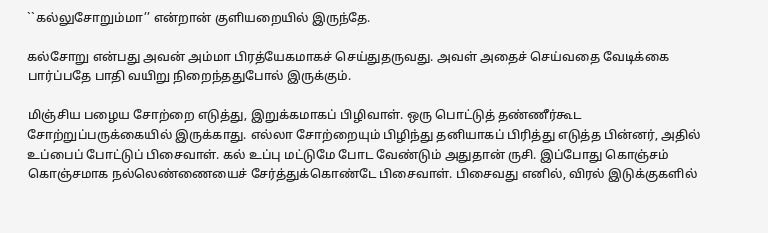``கல்லுசோறும்மா’’ என்றான் குளியறையில் இருந்தே.

கல்சோறு என்பது அவன் அம்மா பிரத்யேகமாகச் செய்துதருவது. அவள் அதைச் செய்வதை வேடிக்கை பார்ப்பதே பாதி வயிறு நிறைந்ததுபோல் இருக்கும்.

மிஞ்சிய பழைய சோற்றை எடுத்து, இறுக்கமாகப் பிழிவாள். ஒரு பொட்டுத் தண்ணீர்கூட சோற்றுப்பருக்கையில் இருக்காது. எல்லா சோற்றையும் பிழிந்து தனியாகப் பிரித்து எடுத்த பின்னர், அதில் உப்பைப் போட்டுப் பிசைவாள். கல் உப்பு மட்டுமே போட வேண்டும் அதுதான் ருசி. இப்போது கொஞ்சம் கொஞ்சமாக நல்லெண்ணையைச் சேர்த்துக்கொண்டே பிசைவாள். பிசைவது எனில், விரல் இடுக்குகளில்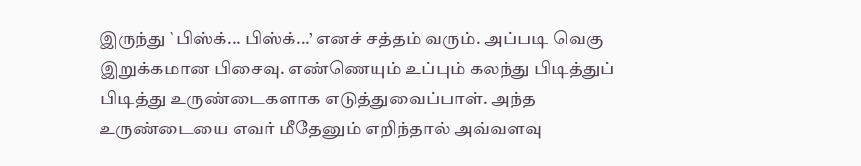இருந்து `பிஸ்க்... பிஸ்க்...’ எனச் சத்தம் வரும். அப்படி வெகு இறுக்கமான பிசைவு. எண்ணெயும் உப்பும் கலந்து பிடித்துப் பிடித்து உருண்டைகளாக எடுத்துவைப்பாள். அந்த உருண்டையை எவர் மீதேனும் எறிந்தால் அவ்வளவு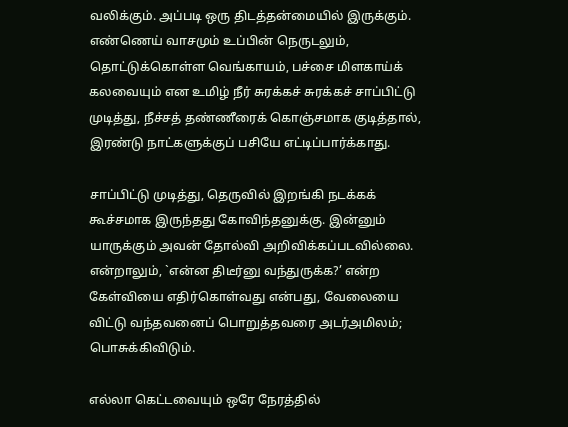வலிக்கும். அப்படி ஒரு திடத்தன்மையில் இருக்கும். எண்ணெய் வாசமும் உப்பின் நெருடலும், தொட்டுக்கொள்ள வெங்காயம், பச்சை மிளகாய்க் கலவையும் என உமிழ் நீர் சுரக்கச் சுரக்கச் சாப்பிட்டு முடித்து, நீச்சத் தண்ணீரைக் கொஞ்சமாக குடித்தால், இரண்டு நாட்களுக்குப் பசியே எட்டிப்பார்க்காது.

சாப்பிட்டு முடித்து, தெருவில் இறங்கி நடக்கக் கூச்சமாக இருந்தது கோவிந்தனுக்கு. இன்னும் யாருக்கும் அவன் தோல்வி அறிவிக்கப்படவில்லை. என்றாலும், `என்ன திடீர்னு வந்துருக்க?’ என்ற கேள்வியை எதிர்கொள்வது என்பது, வேலையை விட்டு வந்தவனைப் பொறுத்தவரை அடர்அமிலம்; பொசுக்கிவிடும்.

எல்லா கெட்டவையும் ஒரே நேரத்தில்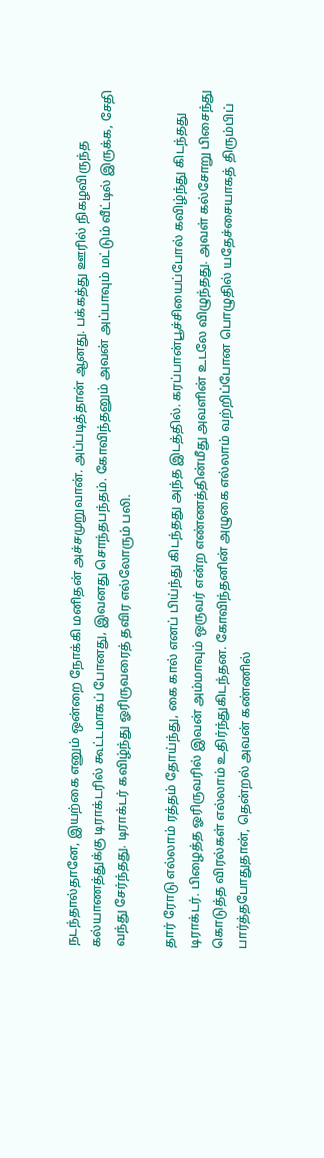நடந்தால்தானே, இயற்கை எனும் ஒன்றை நோக்கி மனிதன் அச்சமுறுவான். அப்படித்தான் ஆனது. பக்கத்து ஊரில் நிகழவிருந்த கல்யாணத்துக்கு டிராக்டரில் கூட்டமாகப் போனது, இவனது சொந்தபந்தம். கோவிந்தனும் அவன் அப்பாவும் மட்டும் வீட்டில் இருக்க, சேதி வந்து சேர்ந்தது. டிராக்டர் கவிழ்ந்து ஓரிருவரைத் தவிர எல்லோரும் பலி.

தார் ரோடு எல்லாம் ரத்தம் தோய்ந்து, கை கால் எனப் பிய்ந்து கிடந்தது அந்த இடத்தில். கரப்பான்பூச்சியைப்போல் கவிழ்ந்து கிடந்தது டிராக்டர். பிழைத்த ஓரிருவரில் இவன் அம்மாவும் ஒருவர் என்ற எண்ணத்தின்மீது அவளின் உடலே விழுந்தது. அவள் கல்சோறு பிசைந்து கொடுத்த விரல்கள் எல்லாம் உதிர்ந்துகிடந்தன. கோவிந்தனின் அழுகை எல்லாம் வற்றிப்போன பொழுதில் யதேச்சையாகத் திரும்பிப் பார்த்தபோதுதான், தென்றல் அவன் கண்ணில்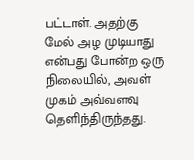பட்டாள். அதற்கு மேல் அழ முடியாது என்பது போன்ற ஒரு நிலையில், அவள் முகம் அவ்வளவு தெளிந்திருந்தது.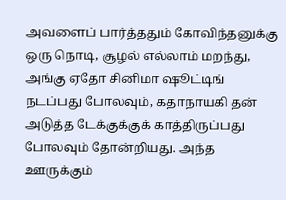அவளைப் பார்த்ததும் கோவிந்தனுக்கு ஒரு நொடி, சூழல் எல்லாம் மறந்து, அங்கு ஏதோ சினிமா ஷூட்டிங் நடப்பது போலவும், கதாநாயகி தன் அடுத்த டேக்குக்குக் காத்திருப்பது போலவும் தோன்றியது. அந்த ஊருக்கும்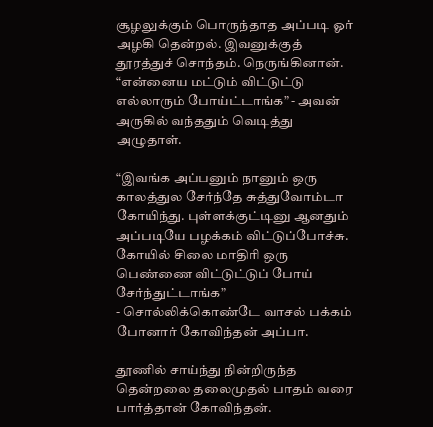சூழலுக்கும் பொருந்தாத அப்படி ஓர் அழகி தென்றல். இவனுக்குத் தூரத்துச் சொந்தம். நெருங்கினான். “என்னைய மட்டும் விட்டுட்டு எல்லாரும் போய்ட்டாங்க” - அவன் அருகில் வந்ததும் வெடித்து அழுதாள்.

“இவங்க அப்பனும் நானும் ஒரு காலத்துல சேர்ந்தே சுத்துவோம்டா கோயிந்து. புள்ளக்குட்டினு ஆனதும் அப்படியே பழக்கம் விட்டுப்போச்சு. கோயில் சிலை மாதிரி ஒரு பெண்ணை விட்டுட்டுப் போய் சேர்ந்துட்டாங்க”
- சொல்லிக்கொண்டே வாசல் பக்கம் போனார் கோவிந்தன் அப்பா.

தூணில் சாய்ந்து நின்றிருந்த தென்றலை தலைமுதல் பாதம் வரை பார்த்தான் கோவிந்தன்.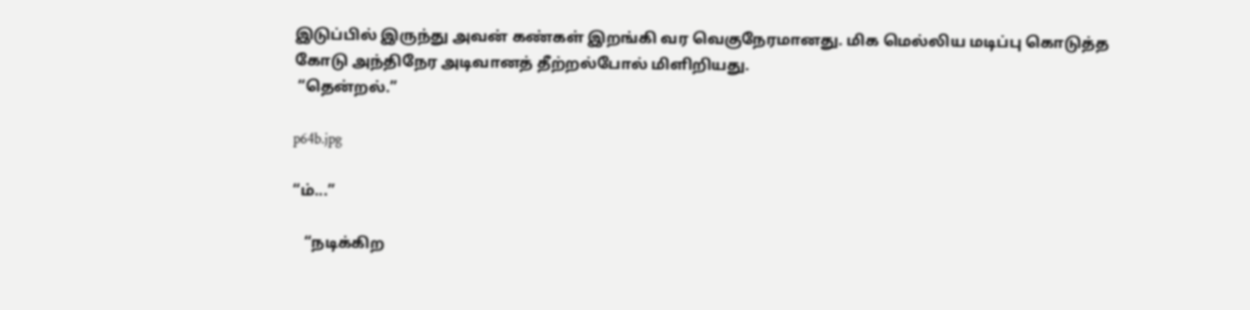இடுப்பில் இருந்து அவன் கண்கள் இறங்கி வர வெகுநேரமானது. மிக மெல்லிய மடிப்பு கொடுத்த கோடு அந்திநேர அடிவானத் தீற்றல்போல் மிளிறியது.
 “தென்றல்.”

p64b.jpg

“ம்...”

   “நடிக்கிற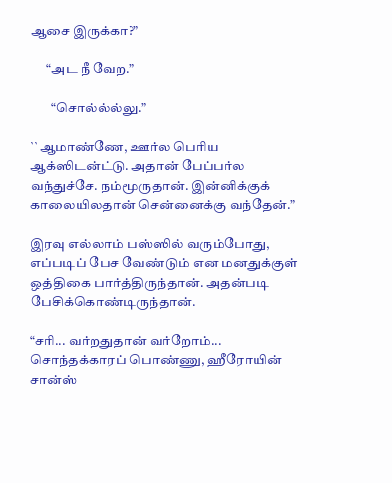ஆசை இருக்கா?”

      “அட நீ வேற.”

        “சொல்ல்ல்லு.”

``ஆமாண்ணே, ஊர்ல பெரிய ஆக்ஸிடன்ட்டு. அதான் பேப்பர்ல வந்துச்சே. நம்மூருதான். இன்னிக்குக் காலையிலதான் சென்னைக்கு வந்தேன்.”

இரவு எல்லாம் பஸ்ஸில் வரும்போது, எப்படிப் பேச வேண்டும் என மனதுக்குள் ஒத்திகை பார்த்திருந்தான். அதன்படி பேசிக்கொண்டிருந்தான்.

“சரி... வர்றதுதான் வர்றோம்... சொந்தக்காரப் பொண்ணு, ஹீரோயின் சான்ஸ்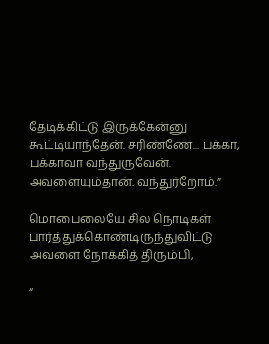தேடிக்கிட்டு இருக்கேன்னு கூட்டியாந்தேன். சரிண்ணே... பக்கா, பக்காவா வந்துருவேன். அவளையும்தான். வந்துர்றோம்.”

மொபைலையே சில நொடிகள் பார்த்துக்கொண்டிருந்துவிட்டு அவளை நோக்கித் திரும்பி,

“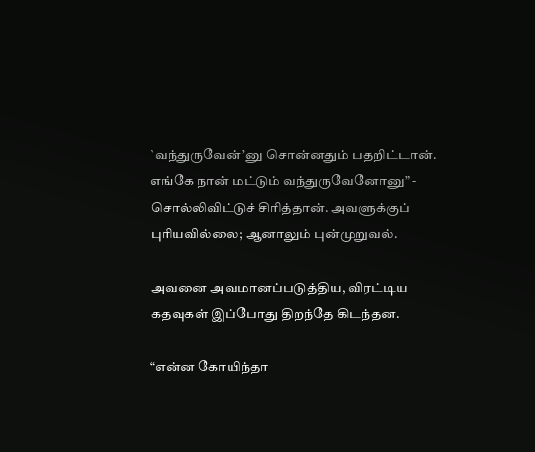`வந்துருவேன்’னு சொன்னதும் பதறிட்டான். எங்கே நான் மட்டும் வந்துருவேனோனு” - சொல்லிவிட்டுச் சிரித்தான். அவளுக்குப் புரியவில்லை; ஆனாலும் புன்முறுவல்.

அவனை அவமானப்படுத்திய, விரட்டிய கதவுகள் இப்போது திறந்தே கிடந்தன.

“என்ன கோயிந்தா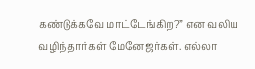கண்டுக்கவே மாட்டேங்கிற?” என வலிய வழிந்தார்கள் மேனேஜர்கள். எல்லா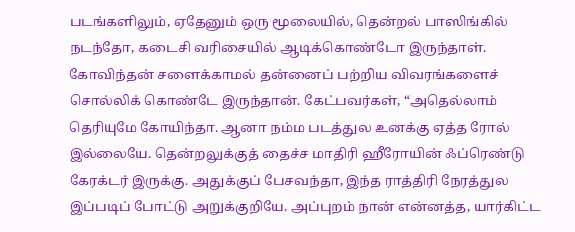படங்களிலும், ஏதேனும் ஒரு மூலையில், தென்றல் பாஸிங்கில் நடந்தோ, கடைசி வரிசையில் ஆடிக்கொண்டோ இருந்தாள்.
கோவிந்தன் சளைக்காமல் தன்னைப் பற்றிய விவரங்களைச் சொல்லிக் கொண்டே இருந்தான். கேட்பவர்கள், “அதெல்லாம் தெரியுமே கோயிந்தா. ஆனா நம்ம படத்துல உனக்கு ஏத்த ரோல் இல்லையே. தென்றலுக்குத் தைச்ச மாதிரி ஹீரோயின் ஃப்ரெண்டு கேரக்டர் இருக்கு. அதுக்குப் பேசவந்தா, இந்த ராத்திரி நேரத்துல இப்படிப் போட்டு அறுக்குறியே. அப்புறம் நான் என்னத்த, யார்கிட்ட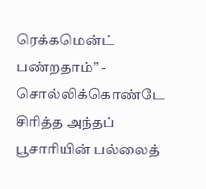ரெக்கமென்ட் பண்றதாம்” - சொல்லிக்கொண்டே சிரித்த அந்தப் பூசாரியின் பல்லைத்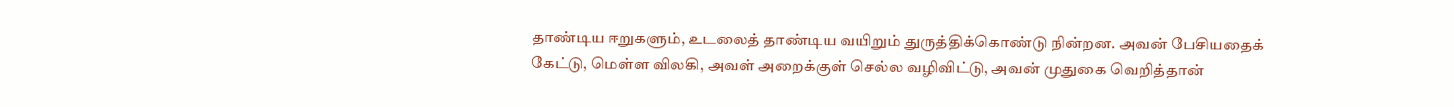தாண்டிய ஈறுகளும், உடலைத் தாண்டிய வயிறும் துருத்திக்கொண்டு நின்றன. அவன் பேசியதைக் கேட்டு, மெள்ள விலகி, அவள் அறைக்குள் செல்ல வழிவிட்டு, அவன் முதுகை வெறித்தான்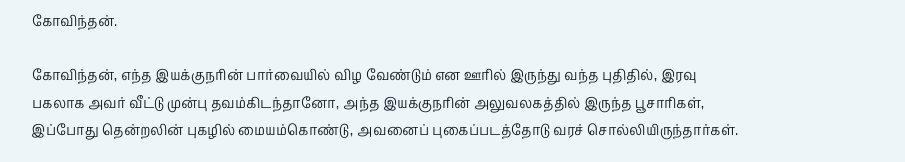கோவிந்தன்.

கோவிந்தன், எந்த இயக்குநரின் பார்வையில் விழ வேண்டும் என ஊரில் இருந்து வந்த புதிதில், இரவு பகலாக அவர் வீட்டு முன்பு தவம்கிடந்தானோ, அந்த இயக்குநரின் அலுவலகத்தில் இருந்த பூசாரிகள், இப்போது தென்றலின் புகழில் மையம்கொண்டு, அவனைப் புகைப்படத்தோடு வரச் சொல்லியிருந்தார்கள்.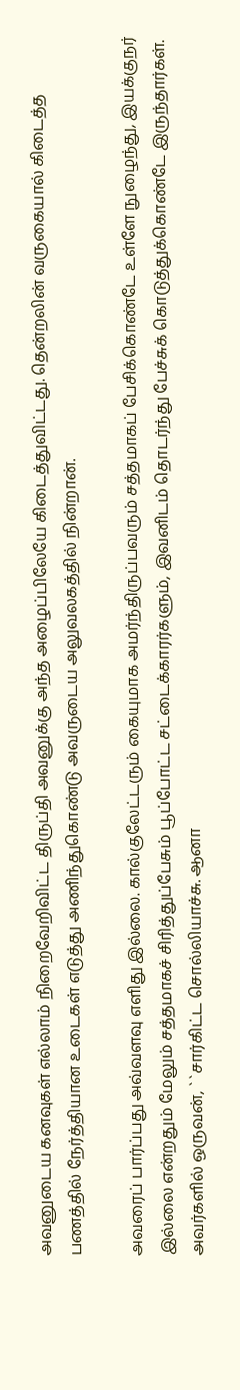அவனுடைய கனவுகள் எல்லாம் நிறைவேறிவிட்ட திருப்தி அவனுக்கு அந்த அழைப்பிலேயே கிடைத்துவிட்டது. தென்றலின் வருகையால் கிடைத்த பணத்தில் நேர்த்தியான உடைகள் எடுத்து அணிந்துகொண்டு அவருடைய அலுவலகத்தில் நின்றான்.

அவரைப் பார்ப்பது அவ்வளவு எளிது இல்லை. கால்குலேட்டரும் கையுமாக அமர்ந்திருப்பவரும் சத்தமாகப் பேசிக்கொண்டே உள்ளே நுழைந்து, இயக்குநர் இல்லை என்றதும் மேலும் சத்தமாகச் சிரித்துப்பேசும் பூப்போட்ட சட்டைக்காரர்களும், இவனிடம் தொடர்ந்து பேச்சுக் கொடுத்துக்கொண்டே இருந்தார்கள். அவர்களில் ஒருவன், ``சார்கிட்ட சொல்லியாச்சு. ஆனா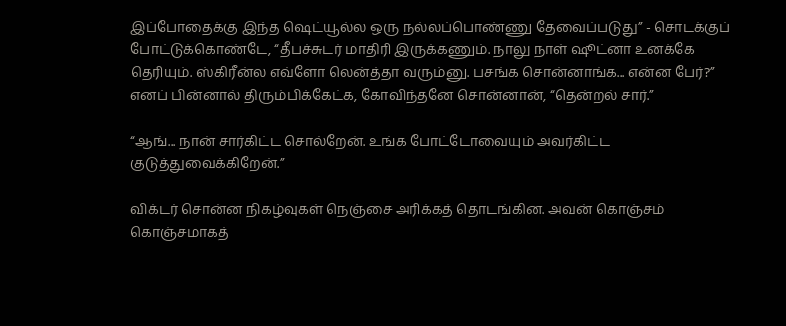இப்போதைக்கு இந்த ஷெட்யூல்ல ஒரு நல்லப்பொண்ணு தேவைப்படுது” - சொடக்குப் போட்டுக்கொண்டே, “தீபச்சுடர் மாதிரி இருக்கணும். நாலு நாள் ஷூட்னா உனக்கே தெரியும். ஸ்கிரீன்ல எவ்ளோ லென்த்தா வரும்னு. பசங்க சொன்னாங்க... என்ன பேர்?” எனப் பின்னால் திரும்பிக்கேட்க, கோவிந்தனே சொன்னான், “தென்றல் சார்.”

“ஆங்... நான் சார்கிட்ட சொல்றேன். உங்க போட்டோவையும் அவர்கிட்ட குடுத்துவைக்கிறேன்.”

விக்டர் சொன்ன நிகழ்வுகள் நெஞ்சை அரிக்கத் தொடங்கின. அவன் கொஞ்சம் கொஞ்சமாகத்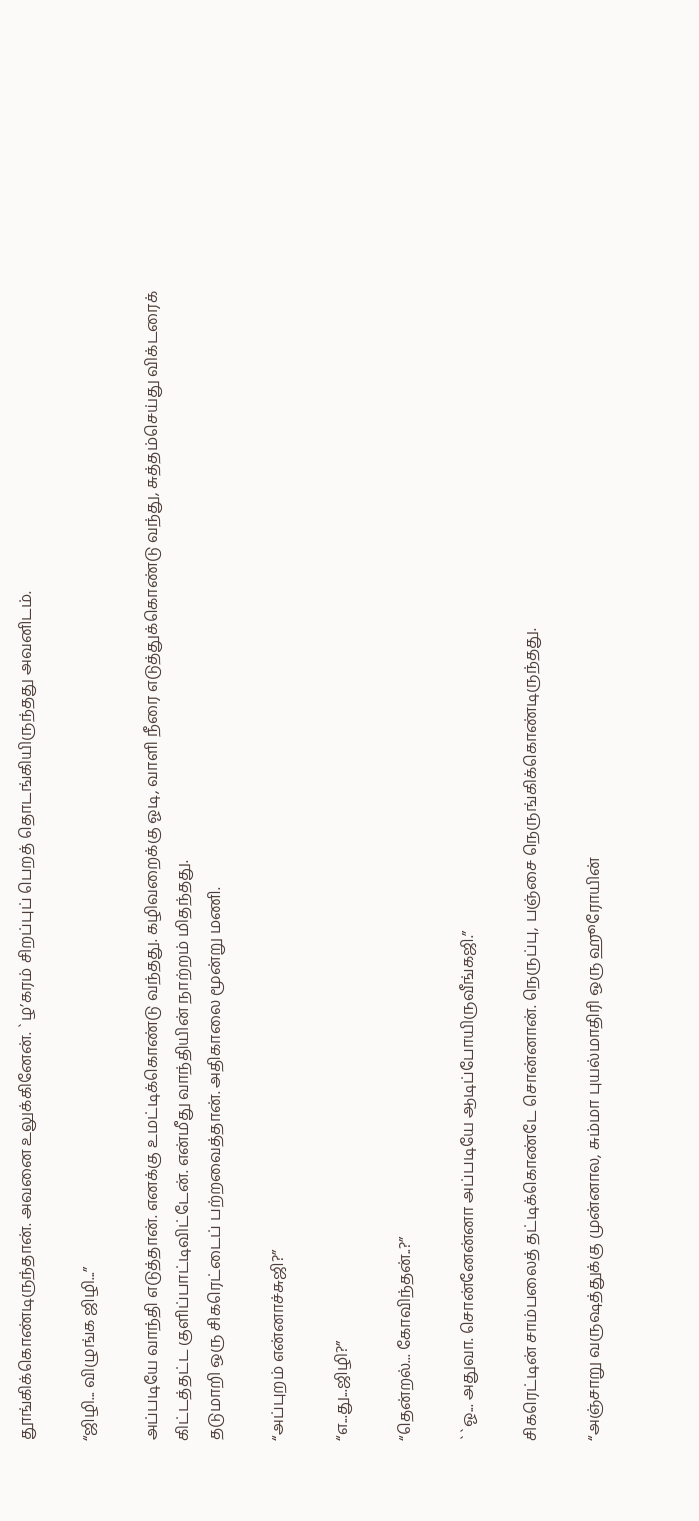தூங்கிக்கொண்டிருந்தான். அவனை உலுக்கினேன். `ழ’கரம் சிறப்புப் பெறத் தொடங்கியிருந்தது அவனிடம்.

“ஜிழி... விழுங்க ஜிழி...”

அப்படியே வாந்தி எடுத்தான். எனக்கு உமட்டிக்கொண்டு வந்தது. கழிவறைக்கு ஓடி, வாளி நீரை எடுத்துக்கொண்டு வந்து, சுத்தம்செய்து விக்டரைக் கிட்டத்தட்ட குளிப்பாட்டிவிட்டேன். என்மீது வாந்தியின் நாற்றம் மிதந்தது.
தடுமாறி ஒரு சிகரெட்டைப் பற்றவைத்தான். அதிகாலை மூன்று மணி.

“அப்புறம் என்னாச்சுஜி?”

“எ...து...ஜிழி?”

“தென்றல்... கோவிந்தன்..?”

``ஓ... அதுவா. சொன்னேன்னா அப்படியே ஆடிப்போயிருவீங்கஜி.”

சிகரெட்டின் சாம்பலைத் தட்டிக்கொண்டே சொன்னான். நெருப்பு, பஞ்சை நெருங்கிக்கொண்டிருந்தது.

“அஞ்சாறு வருஷத்துக்கு முன்னால, சும்மா புயல்மாதிரி ஒரு ஹூரோயின்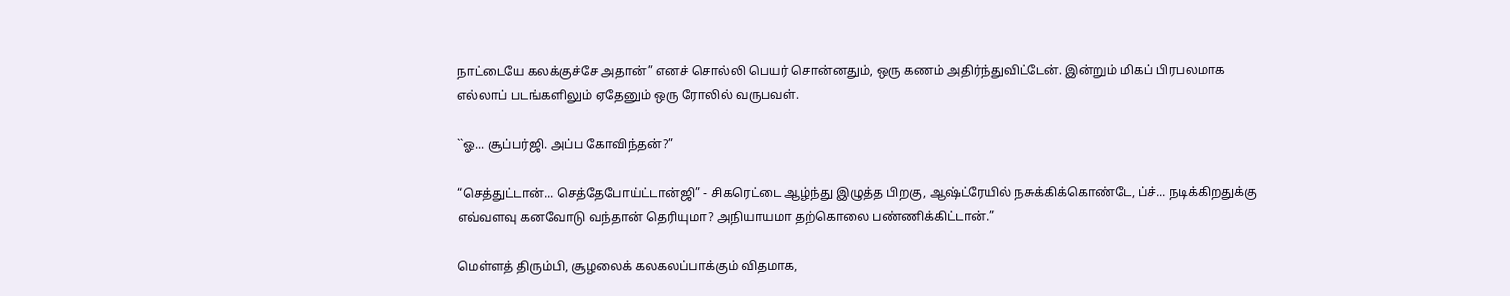நாட்டையே கலக்குச்சே அதான்” எனச் சொல்லி பெயர் சொன்னதும், ஒரு கணம் அதிர்ந்துவிட்டேன். இன்றும் மிகப் பிரபலமாக எல்லாப் படங்களிலும் ஏதேனும் ஒரு ரோலில் வருபவள்.

``ஓ... சூப்பர்ஜி. அப்ப கோவிந்தன்?”

“செத்துட்டான்... செத்தேபோய்ட்டான்ஜி” - சிகரெட்டை ஆழ்ந்து இழுத்த பிறகு, ஆஷ்ட்ரேயில் நசுக்கிக்கொண்டே, ப்ச்... நடிக்கிறதுக்கு எவ்வளவு கனவோடு வந்தான் தெரியுமா? அநியாயமா தற்கொலை பண்ணிக்கிட்டான்.”

மெள்ளத் திரும்பி, சூழலைக் கலகலப்பாக்கும் விதமாக,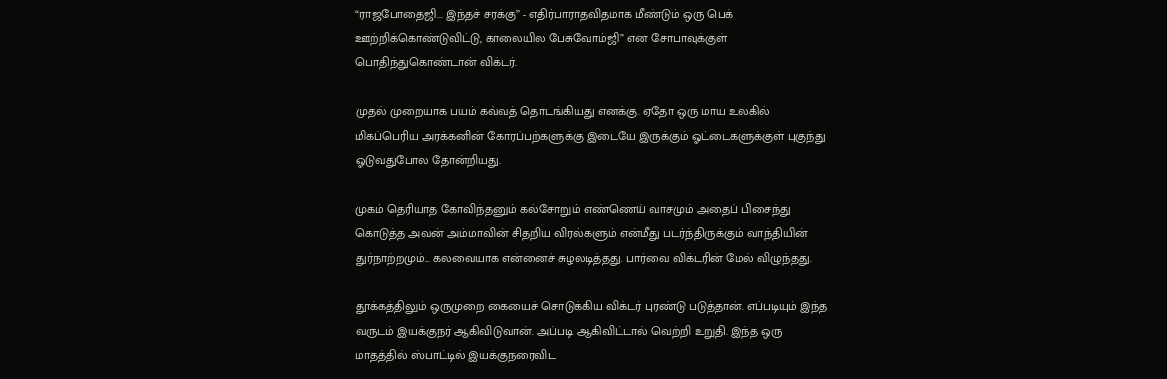“ராஜபோதைஜி... இந்தச் சரக்கு” - எதிர்பாராதவிதமாக மீண்டும் ஒரு பெக் ஊற்றிக்கொண்டுவிட்டு, காலையில பேசுவோம்ஜி” என சோபாவுக்குள் பொதிந்துகொண்டான் விக்டர்.

முதல் முறையாக பயம் கவ்வத் தொடங்கியது எனக்கு. ஏதோ ஒரு மாய உலகில் மிகப்பெரிய அரக்கனின் கோரப்பற்களுக்கு இடையே இருக்கும் ஓட்டைகளுக்குள் புகுந்து ஓடுவதுபோல தோன்றியது.

முகம் தெரியாத கோவிந்தனும் கல்சோறும் எண்ணெய் வாசமும் அதைப் பிசைந்து கொடுத்த அவன் அம்மாவின் சிதறிய விரல்களும் என்மீது படர்ந்திருக்கும் வாந்தியின் துர்நாற்றமும்... கலவையாக என்னைச் சுழலடித்தது. பார்வை விக்டரின் மேல் விழுந்தது.

தூக்கத்திலும் ஒருமுறை கையைச் சொடுக்கிய விக்டர் புரண்டு படுத்தான். எப்படியும் இந்த வருடம் இயக்குநர் ஆகிவிடுவான். அப்படி ஆகிவிட்டால் வெற்றி உறுதி. இந்த ஒரு மாதத்தில் ஸ்பாட்டில் இயக்குநரைவிட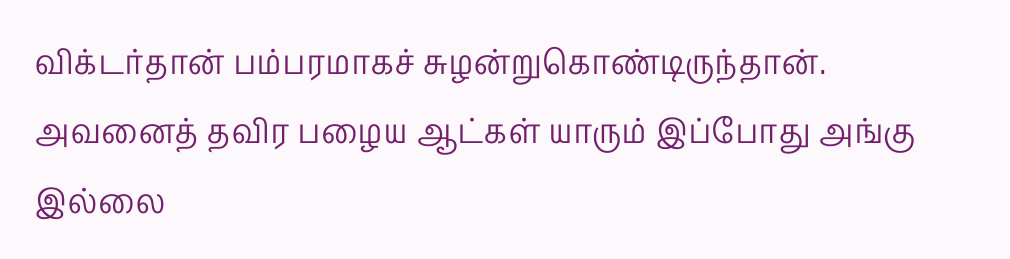விக்டர்தான் பம்பரமாகச் சுழன்றுகொண்டிருந்தான். அவனைத் தவிர பழைய ஆட்கள் யாரும் இப்போது அங்கு இல்லை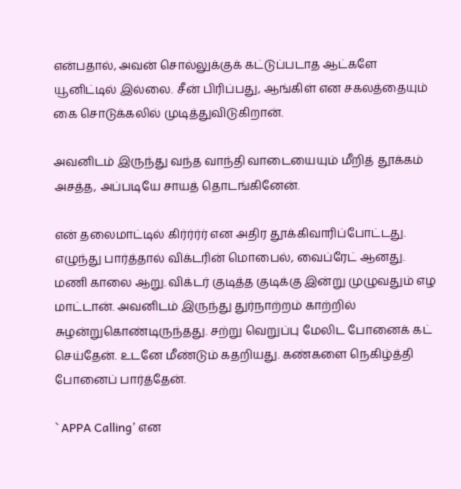என்பதால், அவன் சொல்லுக்குக் கட்டுப்படாத ஆட்களே யூனிட்டில் இல்லை. சீன் பிரிப்பது, ஆங்கிள் என சகலத்தையும் கை சொடுக்கலில் முடித்துவிடுகிறான்.

அவனிடம் இருந்து வந்த வாந்தி வாடையையும் மீறித் தூக்கம் அசத்த, அப்படியே சாயத் தொடங்கினேன்.

என் தலைமாட்டில் கிர்ர்ர்ர் என அதிர தூக்கிவாரிப்போட்டது. எழுந்து பார்த்தால் விக்டரின் மொபைல், வைப்ரேட் ஆனது. மணி காலை ஆறு. விக்டர் குடித்த குடிக்கு இன்று முழுவதும் எழ மாட்டான். அவனிடம் இருந்து துர்நாற்றம் காற்றில் சுழன்றுகொண்டிருந்தது. சற்று வெறுப்பு மேலிட போனைக் கட் செய்தேன். உடனே மீண்டும் கதறியது. கண்களை நெகிழ்த்தி போனைப் பார்த்தேன்.

` APPA Calling’ என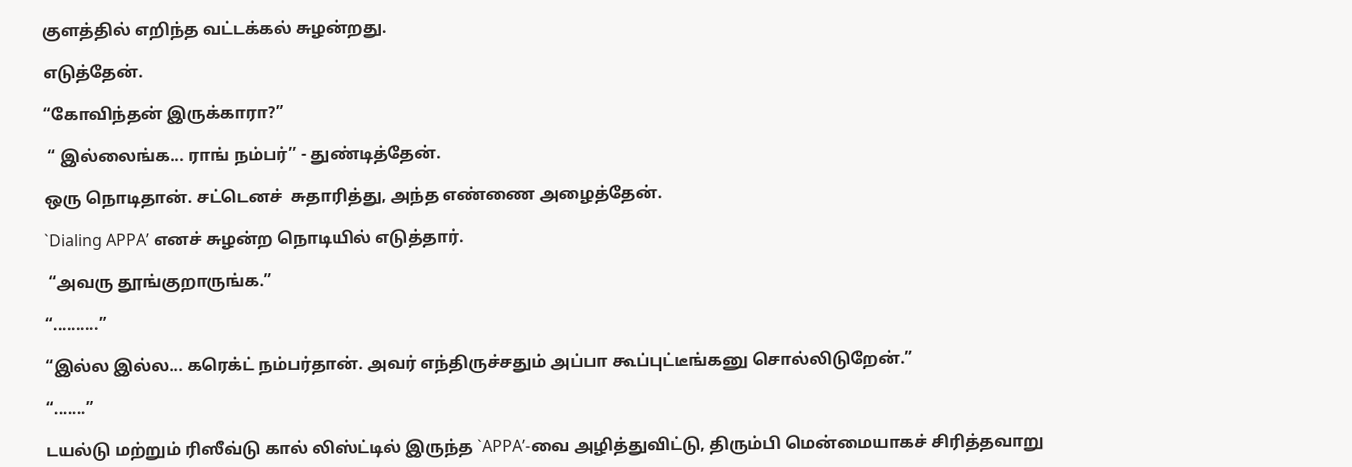குளத்தில் எறிந்த வட்டக்கல் சுழன்றது.

எடுத்தேன்.

“கோவிந்தன் இருக்காரா?”

 “ இல்லைங்க... ராங் நம்பர்’’ - துண்டித்தேன்.

ஒரு நொடிதான். சட்டெனச்  சுதாரித்து, அந்த எண்ணை அழைத்தேன்.

`Dialing APPA’ எனச் சுழன்ற நொடியில் எடுத்தார்.

 “அவரு தூங்குறாருங்க.”

“..........”

“இல்ல இல்ல... கரெக்ட் நம்பர்தான். அவர் எந்திருச்சதும் அப்பா கூப்புட்டீங்கனு சொல்லிடுறேன்.”

“.......”

டயல்டு மற்றும் ரிஸீவ்டு கால் லிஸ்ட்டில் இருந்த `APPA’-வை அழித்துவிட்டு, திரும்பி மென்மையாகச் சிரித்தவாறு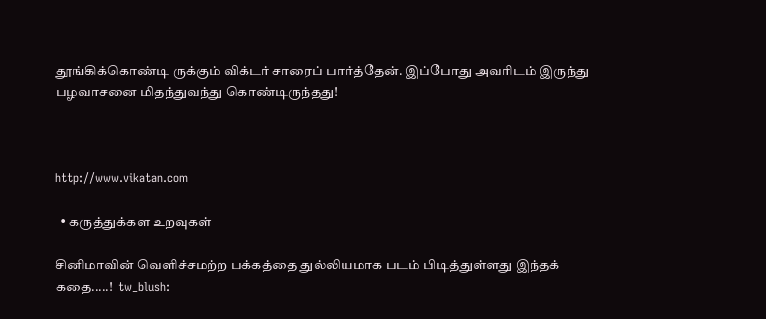தூங்கிக்கொண்டி ருக்கும் விக்டர் சாரைப் பார்த்தேன். இப்போது அவரிடம் இருந்து பழவாசனை மிதந்துவந்து கொண்டிருந்தது!



http://www.vikatan.com

  • கருத்துக்கள உறவுகள்

சினிமாவின் வெளிச்சமற்ற பக்கத்தை துல்லியமாக படம் பிடித்துள்ளது இந்தக் கதை.....!  tw_blush: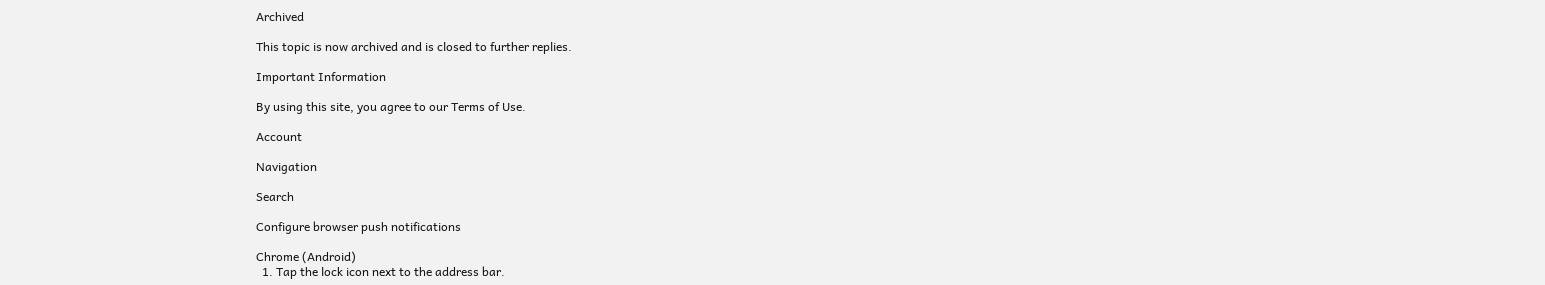Archived

This topic is now archived and is closed to further replies.

Important Information

By using this site, you agree to our Terms of Use.

Account

Navigation

Search

Configure browser push notifications

Chrome (Android)
  1. Tap the lock icon next to the address bar.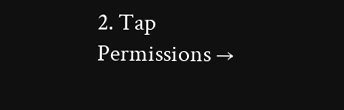2. Tap Permissions →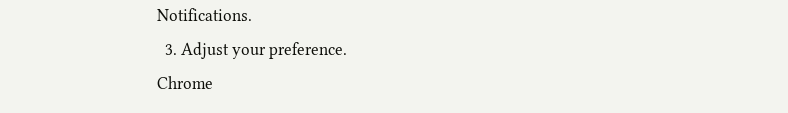Notifications.
  3. Adjust your preference.
Chrome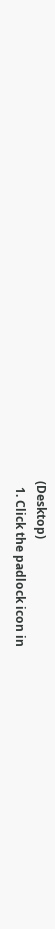(Desktop)
  1. Click the padlock icon in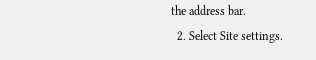the address bar.
  2. Select Site settings.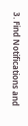3. Find Notifications and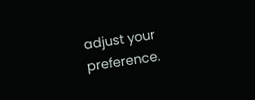adjust your preference.